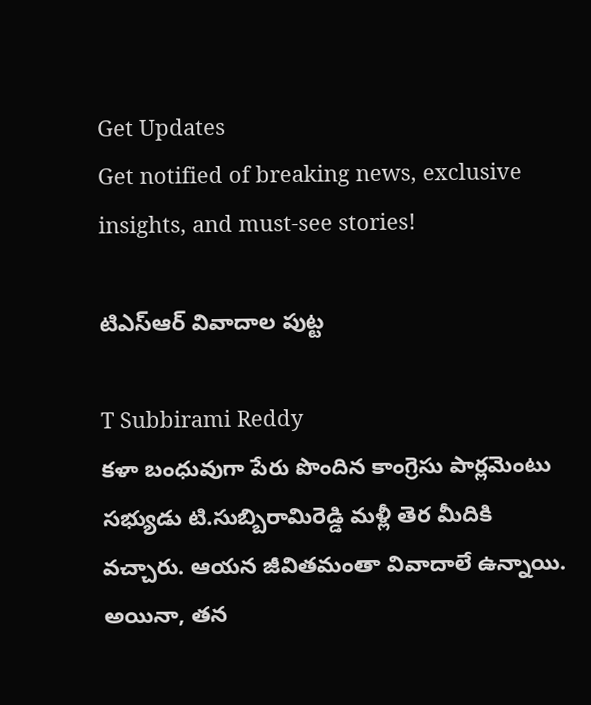Get Updates
Get notified of breaking news, exclusive insights, and must-see stories!

టిఎస్ఆర్ వివాదాల పుట్ట

T Subbirami Reddy
కళా బంధువుగా పేరు పొందిన కాంగ్రెసు పార్లమెంటు సభ్యుడు టి.సుబ్బిరామిరెడ్డి మళ్లీ తెర మీదికి వచ్చారు. ఆయన జీవితమంతా వివాదాలే ఉన్నాయి. అయినా, తన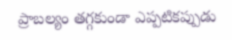ప్రాబల్యం తగ్గకుండా ఎప్పటికప్పుడు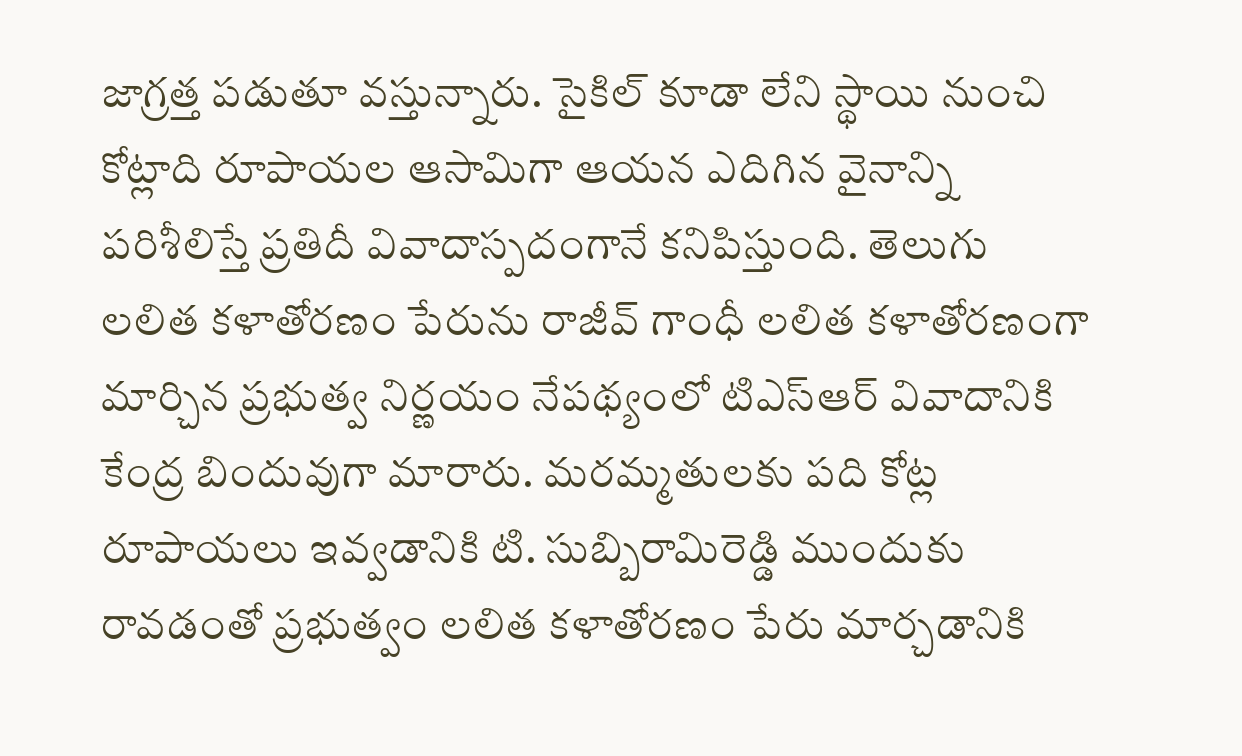జాగ్రత్త పడుతూ వస్తున్నారు. సైకిల్ కూడా లేని స్థాయి నుంచి కోట్లాది రూపాయల ఆసామిగా ఆయన ఎదిగిన వైనాన్ని పరిశీలిస్తే ప్రతిదీ వివాదాస్పదంగానే కనిపిస్తుంది. తెలుగు లలిత కళాతోరణం పేరును రాజీవ్ గాంధీ లలిత కళాతోరణంగా మార్చిన ప్రభుత్వ నిర్ణయం నేపథ్యంలో టిఎస్ఆర్ వివాదానికి కేంద్ర బిందువుగా మారారు. మరమ్మతులకు పది కోట్ల రూపాయలు ఇవ్వడానికి టి. సుబ్బిరామిరెడ్డి ముందుకు రావడంతో ప్రభుత్వం లలిత కళాతోరణం పేరు మార్చడానికి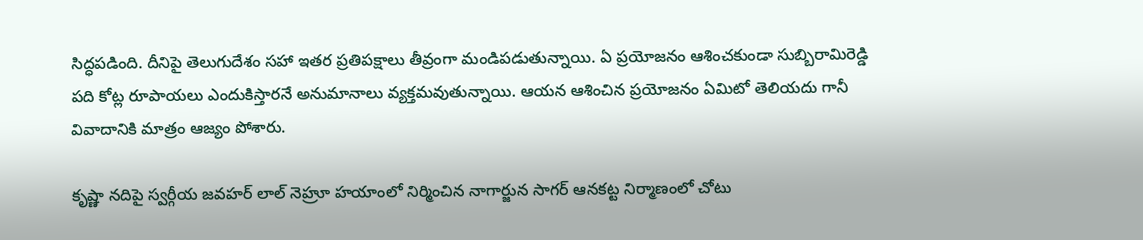సిద్ధపడింది. దీనిపై తెలుగుదేశం సహా ఇతర ప్రతిపక్షాలు తీవ్రంగా మండిపడుతున్నాయి. ఏ ప్రయోజనం ఆశించకుండా సుబ్బిరామిరెడ్డి పది కోట్ల రూపాయలు ఎందుకిస్తారనే అనుమానాలు వ్యక్తమవుతున్నాయి. ఆయన ఆశించిన ప్రయోజనం ఏమిటో తెలియదు గానీ వివాదానికి మాత్రం ఆజ్యం పోశారు.

కృష్ణా నదిపై స్వర్గీయ జవహర్ లాల్ నెహ్రూ హయాంలో నిర్మించిన నాగార్జున సాగర్ ఆనకట్ట నిర్మాణంలో చోటు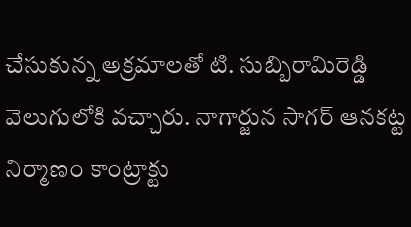చేసుకున్న అక్రమాలతో టి. సుబ్బిరామిరెడ్డి వెలుగులోకి వచ్చారు. నాగార్జున సాగర్ ఆనకట్ట నిర్మాణం కాంట్రాక్టు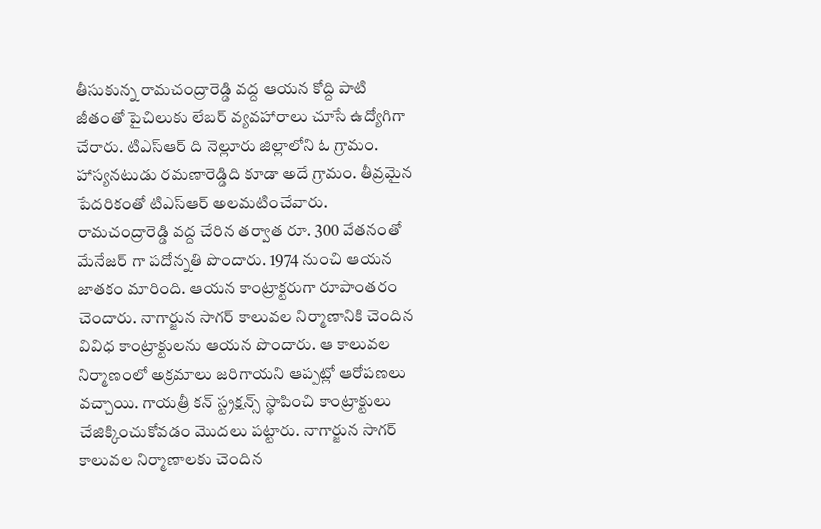తీసుకున్న రామచంద్రారెడ్డి వద్ద ఆయన కోద్ది పాటి జీతంతో పైచిలుకు లేబర్ వ్యవహారాలు చూసే ఉద్యోగిగా చేరారు. టిఎస్ఆర్ ది నెల్లూరు జిల్లాలోని ఓ గ్రామం. హాస్యనటుడు రమణారెడ్డిది కూడా అదే గ్రామం. తీవ్రమైన పేదరికంతో టిఎస్ఆర్ అలమటించేవారు. రామచంద్రారెడ్డి వద్ద చేరిన తర్వాత రూ. 300 వేతనంతో మేనేజర్ గా పదోన్నతి పొందారు. 1974 నుంచి ఆయన జాతకం మారింది. ఆయన కాంట్రాక్టరుగా రూపాంతరం చెందారు. నాగార్జున సాగర్ కాలువల నిర్మాణానికి చెందిన వివిధ కాంట్రాక్టులను ఆయన పొందారు. ఆ కాలువల నిర్మాణంలో అక్రమాలు జరిగాయని ఆప్పట్లో ఆరోపణలు వచ్చాయి. గాయత్రీ కన్ స్ట్రక్షన్స్ స్థాపించి కాంట్రాక్టులు చేజిక్కించుకోవడం మొదలు పట్టారు. నాగార్జున సాగర్ కాలువల నిర్మాణాలకు చెందిన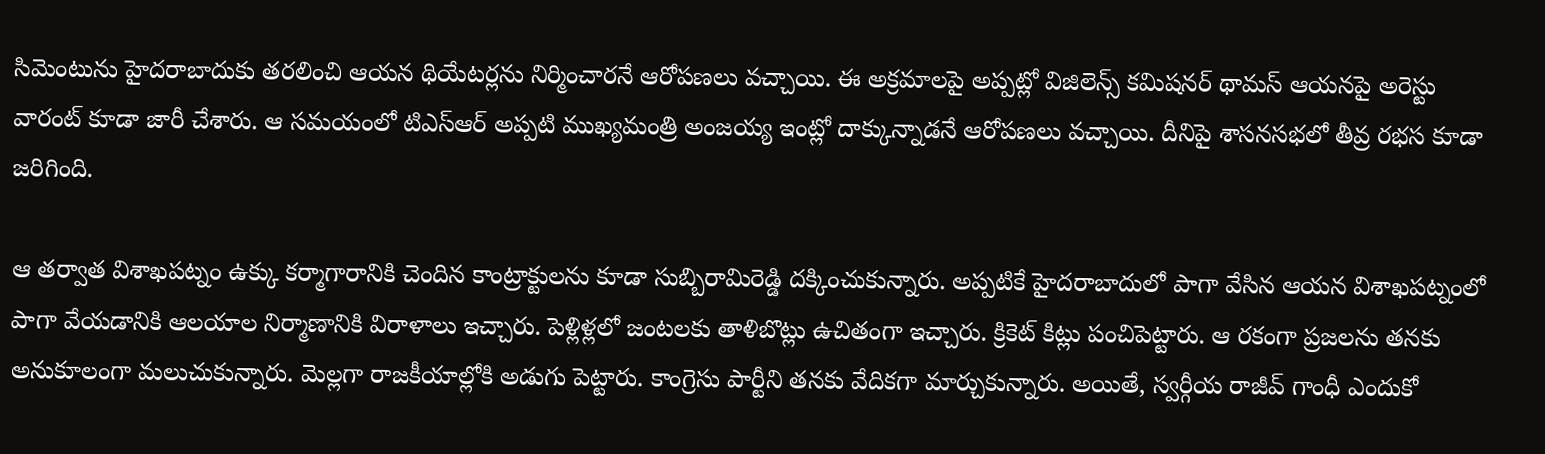సిమెంటును హైదరాబాదుకు తరలించి ఆయన థియేటర్లను నిర్మించారనే ఆరోపణలు వచ్చాయి. ఈ అక్రమాలపై అప్పట్లో విజిలెన్స్ కమిషనర్ థామస్ ఆయనపై అరెస్టు వారంట్ కూడా జారీ చేశారు. ఆ సమయంలో టిఎస్ఆర్ అప్పటి ముఖ్యమంత్రి అంజయ్య ఇంట్లో దాక్కున్నాడనే ఆరోపణలు వచ్చాయి. దీనిపై శాసనసభలో తీవ్ర రభస కూడా జరిగింది.

ఆ తర్వాత విశాఖపట్నం ఉక్కు కర్మాగారానికి చెందిన కాంట్రాక్టులను కూడా సుబ్బిరామిరెడ్డి దక్కించుకున్నారు. అప్పటికే హైదరాబాదులో పాగా వేసిన ఆయన విశాఖపట్నంలో పాగా వేయడానికి ఆలయాల నిర్మాణానికి విరాళాలు ఇచ్చారు. పెళ్లిళ్లలో జంటలకు తాళిబొట్లు ఉచితంగా ఇచ్చారు. క్రికెట్ కిట్లు పంచిపెట్టారు. ఆ రకంగా ప్రజలను తనకు అనుకూలంగా మలుచుకున్నారు. మెల్లగా రాజకీయాల్లోకి అడుగు పెట్టారు. కాంగ్రెసు పార్టీని తనకు వేదికగా మార్చుకున్నారు. అయితే, స్వర్గీయ రాజీవ్ గాంధీ ఎందుకో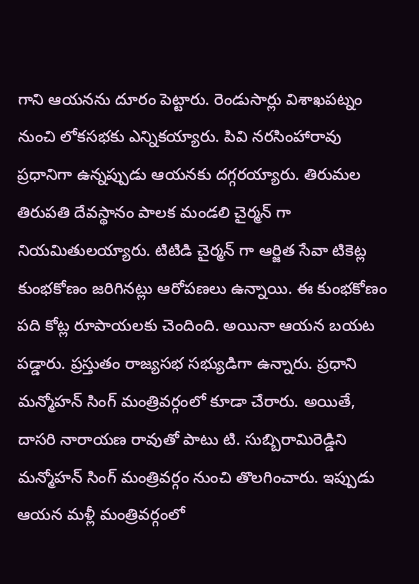గాని ఆయనను దూరం పెట్టారు. రెండుసార్లు విశాఖపట్నం నుంచి లోకసభకు ఎన్నికయ్యారు. పివి నరసింహారావు ప్రధానిగా ఉన్నప్పుడు ఆయనకు దగ్గరయ్యారు. తిరుమల తిరుపతి దేవస్థానం పాలక మండలి చైర్మన్ గా నియమితులయ్యారు. టిటిడి చైర్మన్ గా ఆర్జిత సేవా టికెట్ల కుంభకోణం జరిగినట్లు ఆరోపణలు ఉన్నాయి. ఈ కుంభకోణం పది కోట్ల రూపాయలకు చెందింది. అయినా ఆయన బయట పడ్డారు. ప్రస్తుతం రాజ్యసభ సభ్యుడిగా ఉన్నారు. ప్రధాని మన్మోహన్ సింగ్ మంత్రివర్గంలో కూడా చేరారు. అయితే, దాసరి నారాయణ రావుతో పాటు టి. సుబ్బిరామిరెడ్డిని మన్మోహన్ సింగ్ మంత్రివర్గం నుంచి తొలగించారు. ఇప్పుడు ఆయన మళ్లీ మంత్రివర్గంలో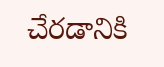చేరడానికి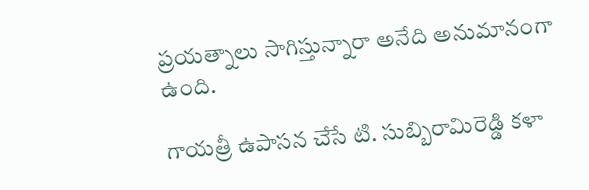ప్రయత్నాలు సాగిస్తున్నారా అనేది అనుమానంగా ఉంది.

గాయత్రీ ఉపాసన చేసే టి. సుబ్బిరామిరెడ్డి కళా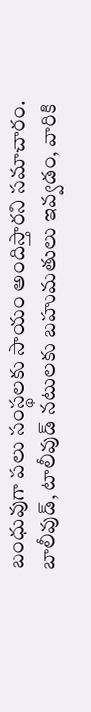బంధువుగా పలు సంస్థలకు సాయం అందిస్తారని సమాచారం. బాలీవుడ్, టాలీవుడ్ నటులకు బహుమతులు ఇవ్వడం, వారికి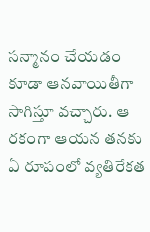సన్మానం చేయడం కూడా ఆనవాయితీగా సాగిస్తూ వచ్చారు. ఆ రకంగా ఆయన తనకు ఏ రూపంలో వ్యతిరేకత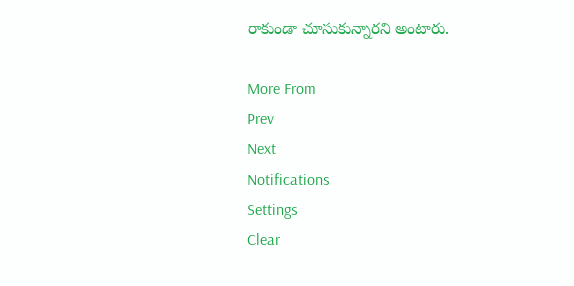రాకుండా చూసుకున్నారని అంటారు.

More From
Prev
Next
Notifications
Settings
Clear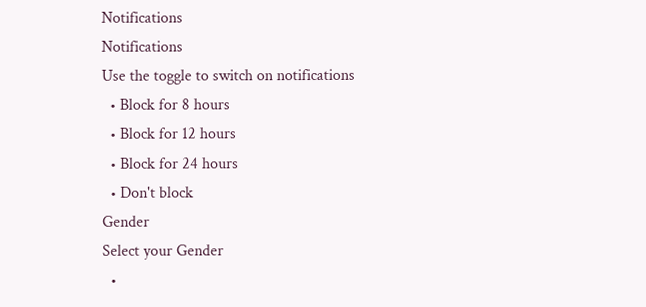Notifications
Notifications
Use the toggle to switch on notifications
  • Block for 8 hours
  • Block for 12 hours
  • Block for 24 hours
  • Don't block
Gender
Select your Gender
  •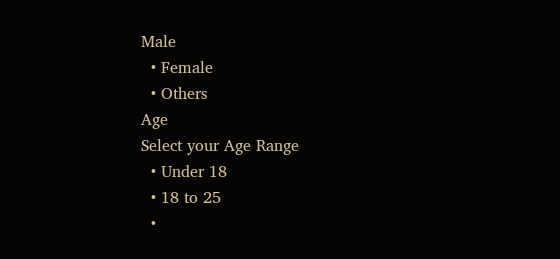Male
  • Female
  • Others
Age
Select your Age Range
  • Under 18
  • 18 to 25
  •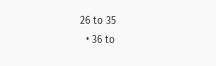26 to 35
  • 36 to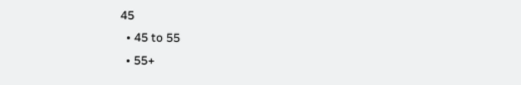45
  • 45 to 55
  • 55+